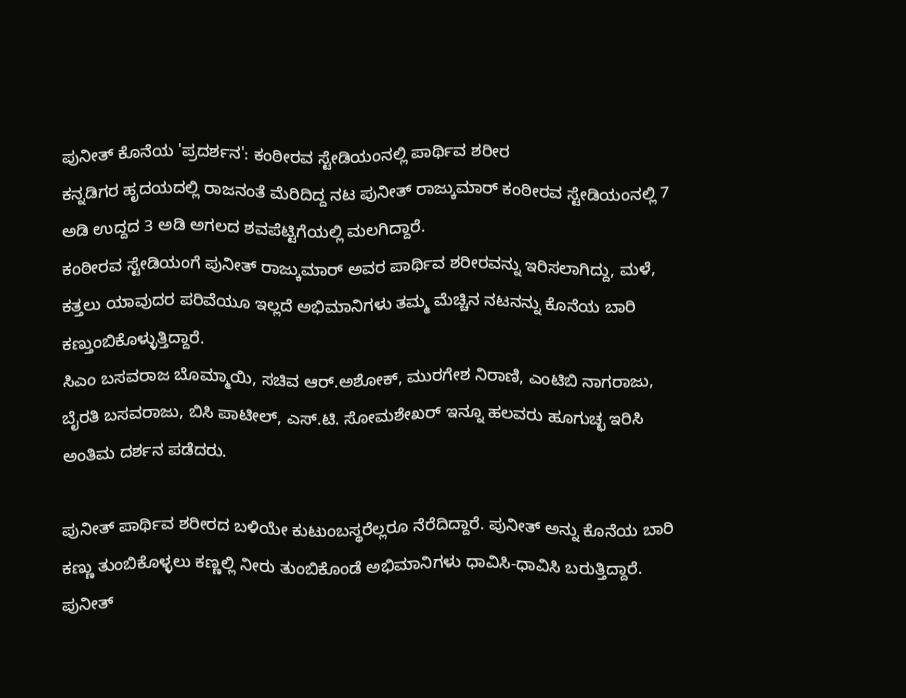ಪುನೀತ್ ಕೊನೆಯ 'ಪ್ರದರ್ಶನ': ಕಂಠೀರವ ಸ್ಟೇಡಿಯಂನಲ್ಲಿ ಪಾರ್ಥಿವ ಶರೀರ
ಕನ್ನಡಿಗರ ಹೃದಯದಲ್ಲಿ ರಾಜನಂತೆ ಮೆರಿದಿದ್ದ ನಟ ಪುನೀತ್ ರಾಜ್ಕುಮಾರ್ ಕಂಠೀರವ ಸ್ಟೇಡಿಯಂನಲ್ಲಿ 7 ಅಡಿ ಉದ್ದದ 3 ಅಡಿ ಅಗಲದ ಶವಪೆಟ್ಟಿಗೆಯಲ್ಲಿ ಮಲಗಿದ್ದಾರೆ.
ಕಂಠೀರವ ಸ್ಟೇಡಿಯಂಗೆ ಪುನೀತ್ ರಾಜ್ಕುಮಾರ್ ಅವರ ಪಾರ್ಥಿವ ಶರೀರವನ್ನು ಇರಿಸಲಾಗಿದ್ದು, ಮಳೆ, ಕತ್ತಲು ಯಾವುದರ ಪರಿವೆಯೂ ಇಲ್ಲದೆ ಅಭಿಮಾನಿಗಳು ತಮ್ಮ ಮೆಚ್ಚಿನ ನಟನನ್ನು ಕೊನೆಯ ಬಾರಿ ಕಣ್ತುಂಬಿಕೊಳ್ಳುತ್ತಿದ್ದಾರೆ.
ಸಿಎಂ ಬಸವರಾಜ ಬೊಮ್ಮಾಯಿ, ಸಚಿವ ಆರ್.ಅಶೋಕ್, ಮುರಗೇಶ ನಿರಾಣಿ, ಎಂಟಿಬಿ ನಾಗರಾಜು, ಬೈರತಿ ಬಸವರಾಜು, ಬಿಸಿ ಪಾಟೀಲ್, ಎಸ್.ಟಿ. ಸೋಮಶೇಖರ್ ಇನ್ನೂ ಹಲವರು ಹೂಗುಚ್ಛ ಇರಿಸಿ ಅಂತಿಮ ದರ್ಶನ ಪಡೆದರು.

ಪುನೀತ್ ಪಾರ್ಥಿವ ಶರೀರದ ಬಳಿಯೇ ಕುಟುಂಬಸ್ಥರೆಲ್ಲರೂ ನೆರೆದಿದ್ದಾರೆ. ಪುನೀತ್ ಅನ್ನು ಕೊನೆಯ ಬಾರಿ ಕಣ್ಣು ತುಂಬಿಕೊಳ್ಳಲು ಕಣ್ಣಲ್ಲಿ ನೀರು ತುಂಬಿಕೊಂಡೆ ಅಭಿಮಾನಿಗಳು ಧಾವಿಸಿ-ಧಾವಿಸಿ ಬರುತ್ತಿದ್ದಾರೆ. ಪುನೀತ್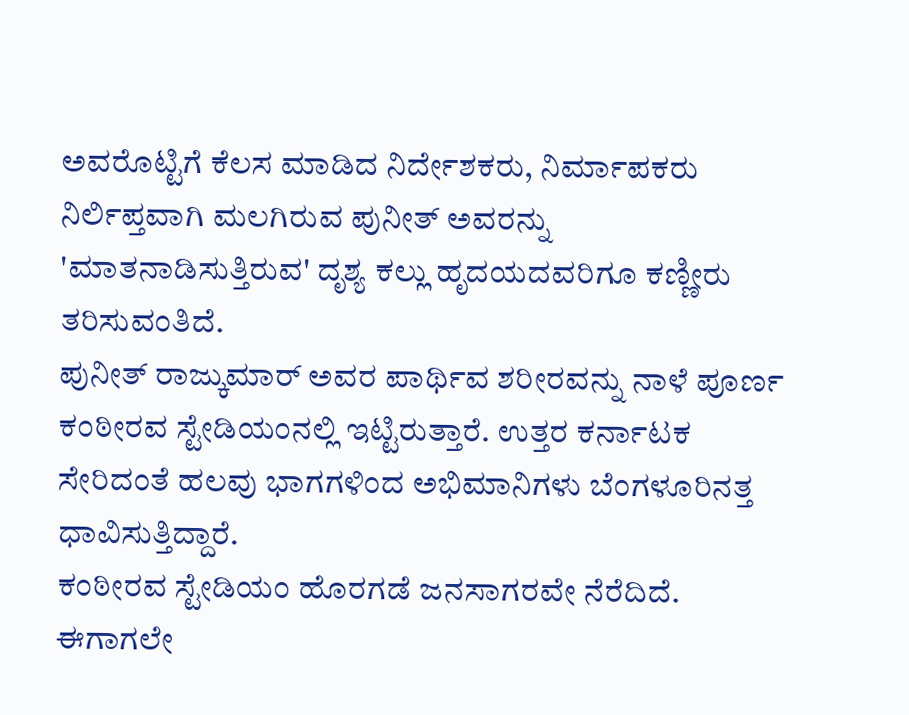ಅವರೊಟ್ಟಿಗೆ ಕೆಲಸ ಮಾಡಿದ ನಿರ್ದೇಶಕರು, ನಿರ್ಮಾಪಕರು ನಿರ್ಲಿಪ್ತವಾಗಿ ಮಲಗಿರುವ ಪುನೀತ್ ಅವರನ್ನು 'ಮಾತನಾಡಿಸುತ್ತಿರುವ' ದೃಶ್ಯ ಕಲ್ಲು ಹೃದಯದವರಿಗೂ ಕಣ್ಣೀರು ತರಿಸುವಂತಿದೆ.
ಪುನೀತ್ ರಾಜ್ಕುಮಾರ್ ಅವರ ಪಾರ್ಥಿವ ಶರೀರವನ್ನು ನಾಳೆ ಪೂರ್ಣ ಕಂಠೀರವ ಸ್ಟೇಡಿಯಂನಲ್ಲಿ ಇಟ್ಟಿರುತ್ತಾರೆ. ಉತ್ತರ ಕರ್ನಾಟಕ ಸೇರಿದಂತೆ ಹಲವು ಭಾಗಗಳಿಂದ ಅಭಿಮಾನಿಗಳು ಬೆಂಗಳೂರಿನತ್ತ ಧಾವಿಸುತ್ತಿದ್ದಾರೆ.
ಕಂಠೀರವ ಸ್ಟೇಡಿಯಂ ಹೊರಗಡೆ ಜನಸಾಗರವೇ ನೆರೆದಿದೆ. ಈಗಾಗಲೇ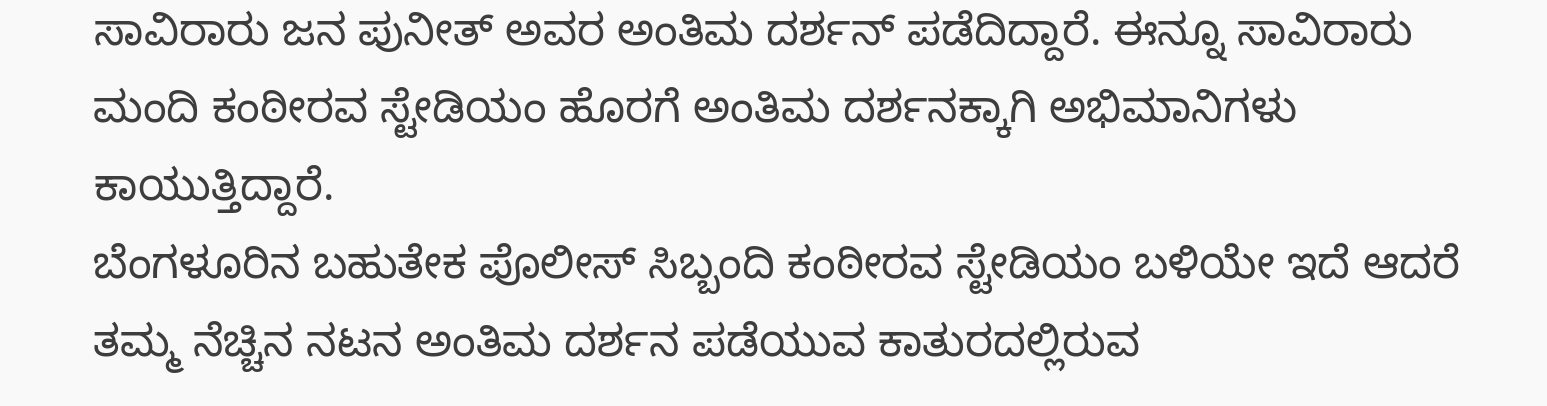ಸಾವಿರಾರು ಜನ ಪುನೀತ್ ಅವರ ಅಂತಿಮ ದರ್ಶನ್ ಪಡೆದಿದ್ದಾರೆ. ಈನ್ನೂ ಸಾವಿರಾರು ಮಂದಿ ಕಂಠೀರವ ಸ್ಟೇಡಿಯಂ ಹೊರಗೆ ಅಂತಿಮ ದರ್ಶನಕ್ಕಾಗಿ ಅಭಿಮಾನಿಗಳು ಕಾಯುತ್ತಿದ್ದಾರೆ.
ಬೆಂಗಳೂರಿನ ಬಹುತೇಕ ಪೊಲೀಸ್ ಸಿಬ್ಬಂದಿ ಕಂಠೀರವ ಸ್ಟೇಡಿಯಂ ಬಳಿಯೇ ಇದೆ ಆದರೆ ತಮ್ಮ ನೆಚ್ಚಿನ ನಟನ ಅಂತಿಮ ದರ್ಶನ ಪಡೆಯುವ ಕಾತುರದಲ್ಲಿರುವ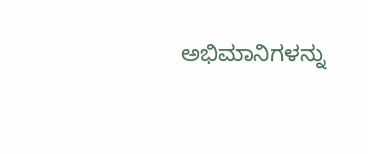ಅಭಿಮಾನಿಗಳನ್ನು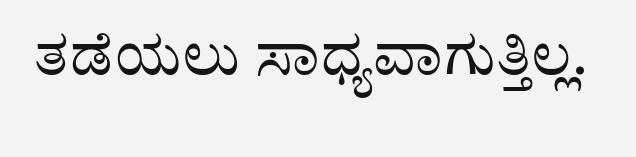ತಡೆಯಲು ಸಾಧ್ಯವಾಗುತ್ತಿಲ್ಲ.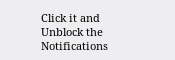Click it and Unblock the Notifications